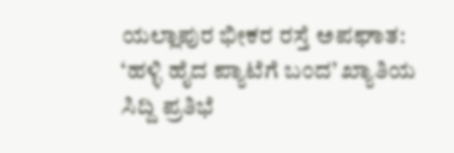ಯಲ್ಲಾಪುರ ಭೀಕರ ರಸ್ತೆ ಅಪಘಾತ: ‘ಹಳ್ಳಿ ಹೈದ ಪ್ಯಾಟೆಗೆ ಬಂದ’ ಖ್ಯಾತಿಯ ಸಿದ್ದಿ ಪ್ರತಿಭೆ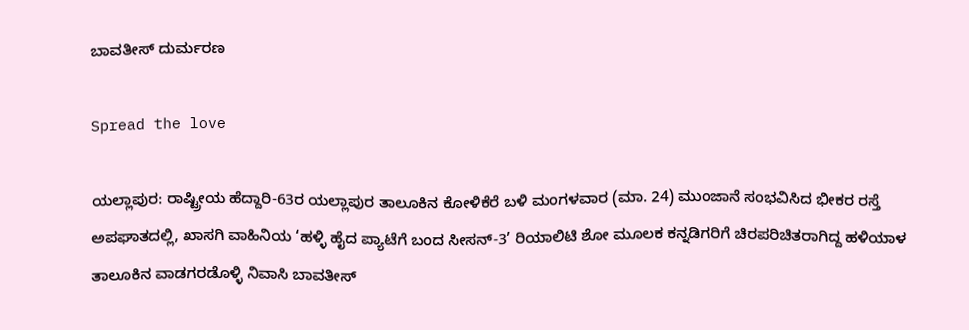ಬಾವತೀಸ್ ದುರ್ಮರಣ

Spread the love

ಯಲ್ಲಾಪುರ: ರಾಷ್ಟ್ರೀಯ ಹೆದ್ದಾರಿ-63ರ ಯಲ್ಲಾಪುರ ತಾಲೂಕಿನ ಕೋಳಿಕೆರೆ ಬಳಿ ಮಂಗಳವಾರ (ಮಾ. 24) ಮುಂಜಾನೆ ಸಂಭವಿಸಿದ ಭೀಕರ ರಸ್ತೆ ಅಪಘಾತದಲ್ಲಿ, ಖಾಸಗಿ ವಾಹಿನಿಯ ‘ಹಳ್ಳಿ ಹೈದ ಪ್ಯಾಟೆಗೆ ಬಂದ ಸೀಸನ್-3’ ರಿಯಾಲಿಟಿ ಶೋ ಮೂಲಕ ಕನ್ನಡಿಗರಿಗೆ ಚಿರಪರಿಚಿತರಾಗಿದ್ದ ಹಳಿಯಾಳ ತಾಲೂಕಿನ ವಾಡಗರಡೊಳ್ಳಿ ನಿವಾಸಿ ಬಾವತೀಸ್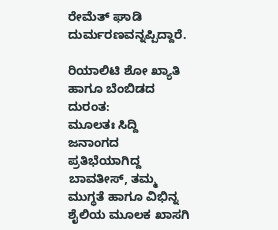ರೇಮೆತ್ ಘಾಡಿ ದುರ್ಮರಣವನ್ನಪ್ಪಿದ್ದಾರೆ.

ರಿಯಾಲಿಟಿ ಶೋ ಖ್ಯಾತಿ ಹಾಗೂ ಬೆಂಬಿಡದ ದುರಂತ:
ಮೂಲತಃ ಸಿದ್ದಿ ಜನಾಂಗದ ಪ್ರತಿಭೆಯಾಗಿದ್ದ ಬಾವತೀಸ್, ತಮ್ಮ ಮುಗ್ಧತೆ ಹಾಗೂ ವಿಭಿನ್ನ ಶೈಲಿಯ ಮೂಲಕ ಖಾಸಗಿ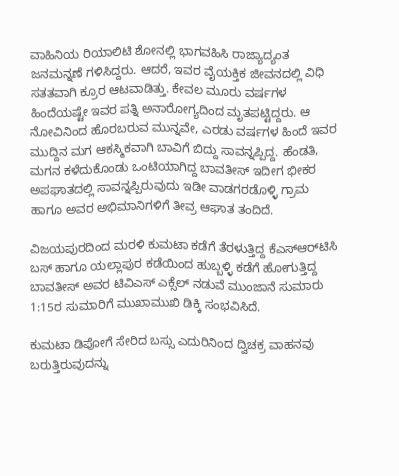ವಾಹಿನಿಯ ರಿಯಾಲಿಟಿ ಶೋನಲ್ಲಿ ಭಾಗವಹಿಸಿ ರಾಜ್ಯಾದ್ಯಂತ ಜನಮನ್ನಣೆ ಗಳಿಸಿದ್ದರು. ಆದರೆ, ಇವರ ವೈಯಕ್ತಿಕ ಜೀವನದಲ್ಲಿ ವಿಧಿ ಸತತವಾಗಿ ಕ್ರೂರ ಆಟವಾಡಿತ್ತು. ಕೇವಲ ಮೂರು ವರ್ಷಗಳ ಹಿಂದೆಯಷ್ಟೇ ಇವರ ಪತ್ನಿ ಅನಾರೋಗ್ಯದಿಂದ ಮೃತಪಟ್ಟಿದ್ದರು. ಆ ನೋವಿನಿಂದ ಹೊರಬರುವ ಮುನ್ನವೇ, ಎರಡು ವರ್ಷಗಳ ಹಿಂದೆ ಇವರ ಮುದ್ದಿನ ಮಗ ಆಕಸ್ಮಿಕವಾಗಿ ಬಾವಿಗೆ ಬಿದ್ದು ಸಾವನ್ನಪ್ಪಿದ್ದ. ಹೆಂಡತಿ, ಮಗನ ಕಳೆದುಕೊಂಡು ಒಂಟಿಯಾಗಿದ್ದ ಬಾವತೀಸ್ ಇದೀಗ ಭೀಕರ ಅಪಘಾತದಲ್ಲಿ ಸಾವನ್ನಪ್ಪಿರುವುದು ಇಡೀ ವಾಡಗರಡೊಳ್ಳಿ ಗ್ರಾಮ ಹಾಗೂ ಅವರ ಅಭಿಮಾನಿಗಳಿಗೆ ತೀವ್ರ ಆಘಾತ ತಂದಿದೆ.

ವಿಜಯಪುರದಿಂದ ಮರಳಿ ಕುಮಟಾ ಕಡೆಗೆ ತೆರಳುತ್ತಿದ್ದ ಕೆಎಸ್‌ಆರ್‌ಟಿಸಿ ಬಸ್ ಹಾಗೂ ಯಲ್ಲಾಪುರ ಕಡೆಯಿಂದ ಹುಬ್ಬಳ್ಳಿ ಕಡೆಗೆ ಹೋಗುತ್ತಿದ್ದ ಬಾವತೀಸ್ ಅವರ ಟಿವಿಎಸ್ ಎಕ್ಸೆಲ್ ನಡುವೆ ಮುಂಜಾನೆ ಸುಮಾರು 1:15ರ ಸುಮಾರಿಗೆ ಮುಖಾಮುಖಿ ಡಿಕ್ಕಿ ಸಂಭವಿಸಿದೆ.

ಕುಮಟಾ ಡಿಪೋಗೆ ಸೇರಿದ ಬಸ್ಸು ಎದುರಿನಿಂದ ದ್ವಿಚಕ್ರ ವಾಹನವು ಬರುತ್ತಿರುವುದನ್ನು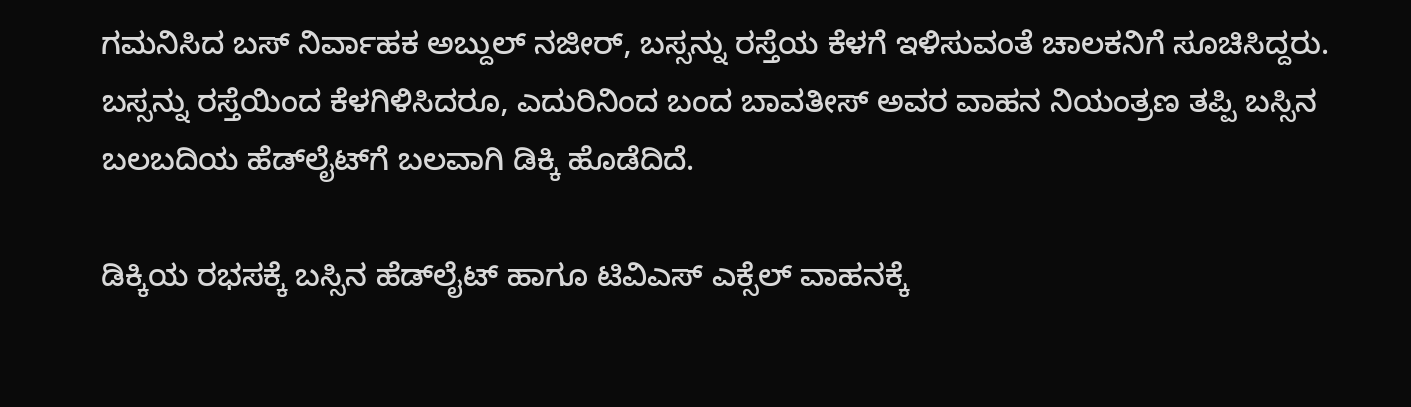ಗಮನಿಸಿದ ಬಸ್ ನಿರ್ವಾಹಕ ಅಬ್ದುಲ್ ನಜೀರ್, ಬಸ್ಸನ್ನು ರಸ್ತೆಯ ಕೆಳಗೆ ಇಳಿಸುವಂತೆ ಚಾಲಕನಿಗೆ ಸೂಚಿಸಿದ್ದರು. ಬಸ್ಸನ್ನು ರಸ್ತೆಯಿಂದ ಕೆಳಗಿಳಿಸಿದರೂ, ಎದುರಿನಿಂದ ಬಂದ ಬಾವತೀಸ್ ಅವರ ವಾಹನ ನಿಯಂತ್ರಣ ತಪ್ಪಿ ಬಸ್ಸಿನ ಬಲಬದಿಯ ಹೆಡ್‌ಲೈಟ್‌ಗೆ ಬಲವಾಗಿ ಡಿಕ್ಕಿ ಹೊಡೆದಿದೆ.

ಡಿಕ್ಕಿಯ ರಭಸಕ್ಕೆ ಬಸ್ಸಿನ ಹೆಡ್‌ಲೈಟ್ ಹಾಗೂ ಟಿವಿಎಸ್ ಎಕ್ಸೆಲ್ ವಾಹನಕ್ಕೆ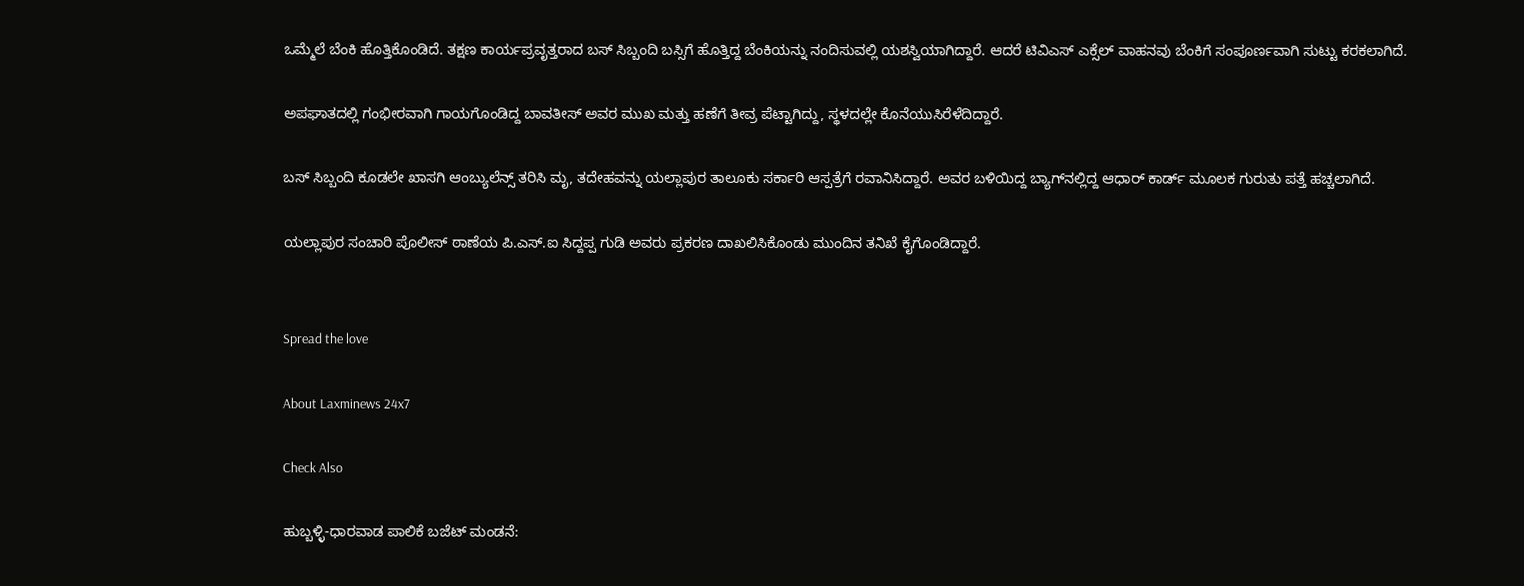ಒಮ್ಮೆಲೆ ಬೆಂಕಿ ಹೊತ್ತಿಕೊಂಡಿದೆ. ತಕ್ಷಣ ಕಾರ್ಯಪ್ರವೃತ್ತರಾದ ಬಸ್ ಸಿಬ್ಬಂದಿ ಬಸ್ಸಿಗೆ ಹೊತ್ತಿದ್ದ ಬೆಂಕಿಯನ್ನು ನಂದಿಸುವಲ್ಲಿ ಯಶಸ್ವಿಯಾಗಿದ್ದಾರೆ. ಆದರೆ ಟಿವಿಎಸ್ ಎಕ್ಸೆಲ್ ವಾಹನವು ಬೆಂಕಿಗೆ ಸಂಪೂರ್ಣವಾಗಿ ಸುಟ್ಟು ಕರಕಲಾಗಿದೆ.

ಅಪಘಾತದಲ್ಲಿ ಗಂಭೀರವಾಗಿ ಗಾಯಗೊಂಡಿದ್ದ ಬಾವತೀಸ್ ಅವರ ಮುಖ ಮತ್ತು ಹಣೆಗೆ ತೀವ್ರ ಪೆಟ್ಟಾಗಿದ್ದು, ಸ್ಥಳದಲ್ಲೇ ಕೊನೆಯುಸಿರೆಳೆದಿದ್ದಾರೆ.

ಬಸ್ ಸಿಬ್ಬಂದಿ ಕೂಡಲೇ ಖಾಸಗಿ ಆಂಬ್ಯುಲೆನ್ಸ್ ತರಿಸಿ ಮೃ, ತದೇಹವನ್ನು ಯಲ್ಲಾಪುರ ತಾಲೂಕು ಸರ್ಕಾರಿ ಆಸ್ಪತ್ರೆಗೆ ರವಾನಿಸಿದ್ದಾರೆ. ಅವರ ಬಳಿಯಿದ್ದ ಬ್ಯಾಗ್‌ನಲ್ಲಿದ್ದ ಆಧಾರ್ ಕಾರ್ಡ್ ಮೂಲಕ ಗುರುತು ಪತ್ತೆ ಹಚ್ಚಲಾಗಿದೆ.

ಯಲ್ಲಾಪುರ ಸಂಚಾರಿ ಪೊಲೀಸ್ ಠಾಣೆಯ ಪಿ.ಎಸ್.ಐ ಸಿದ್ದಪ್ಪ ಗುಡಿ ಅವರು ಪ್ರಕರಣ ದಾಖಲಿಸಿಕೊಂಡು ಮುಂದಿನ ತನಿಖೆ ಕೈಗೊಂಡಿದ್ದಾರೆ.


Spread the love

About Laxminews 24x7

Check Also

ಹುಬ್ಬಳ್ಳಿ-ಧಾರವಾಡ ಪಾಲಿಕೆ ಬಜೆಟ್ ಮಂಡನೆ: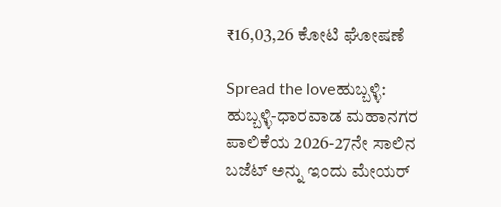₹16,03,26 ಕೋಟಿ ಘೋಷಣೆ

Spread the loveಹುಬ್ಬಳ್ಳಿ: ಹುಬ್ಬಳ್ಳಿ-ಧಾರವಾಡ ಮಹಾನಗರ ಪಾಲಿಕೆಯ 2026-27ನೇ ಸಾಲಿನ ಬಜೆಟ್ ಅನ್ನು ಇಂದು ಮೇಯರ್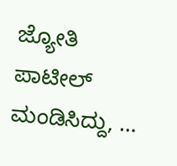ಜ್ಯೋತಿ ಪಾಟೀಲ್ ಮಂಡಿಸಿದ್ದು, …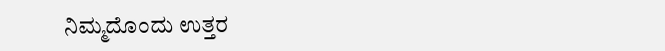ನಿಮ್ಮದೊಂದು ಉತ್ತರ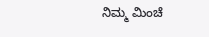ನಿಮ್ಮ ಮಿಂಚೆ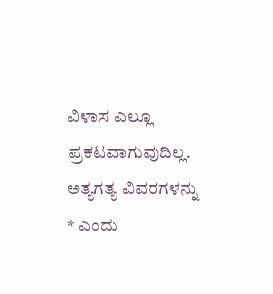ವಿಳಾಸ ಎಲ್ಲೂ ಪ್ರಕಟವಾಗುವುದಿಲ್ಲ. ಅತ್ಯಗತ್ಯ ವಿವರಗಳನ್ನು * ಎಂದು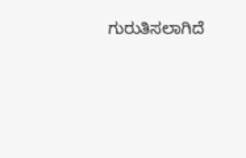ಗುರುತಿಸಲಾಗಿದೆ